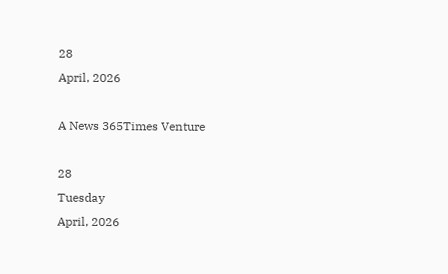28
April, 2026

A News 365Times Venture

28
Tuesday
April, 2026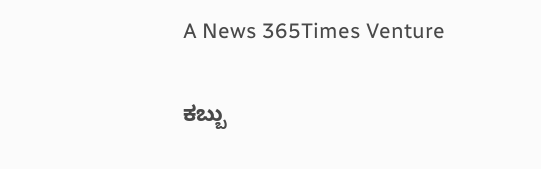A News 365Times Venture

ಕಬ್ಬು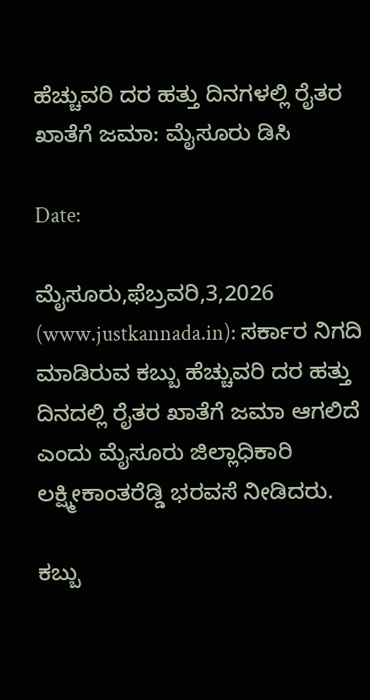ಹೆಚ್ಚುವರಿ ದರ ಹತ್ತು ದಿನಗಳಲ್ಲಿ ರೈತರ ಖಾತೆಗೆ ಜಮಾ: ಮೈಸೂರು ಡಿಸಿ

Date:

ಮೈಸೂರು,ಫೆಬ್ರವರಿ,3,2026 (www.justkannada.in): ಸರ್ಕಾರ ನಿಗದಿ ಮಾಡಿರುವ ಕಬ್ಬು ಹೆಚ್ಚುವರಿ ದರ ಹತ್ತು ದಿನದಲ್ಲಿ ರೈತರ ಖಾತೆಗೆ ಜಮಾ ಆಗಲಿದೆ ಎಂದು ಮೈಸೂರು ಜಿಲ್ಲಾಧಿಕಾರಿ ಲಕ್ಷ್ಮೀಕಾಂತರೆಡ್ಡಿ ಭರವಸೆ ನೀಡಿದರು.

ಕಬ್ಬು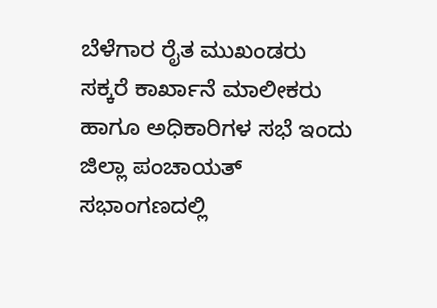ಬೆಳೆಗಾರ ರೈತ ಮುಖಂಡರು ಸಕ್ಕರೆ ಕಾರ್ಖಾನೆ ಮಾಲೀಕರು ಹಾಗೂ ಅಧಿಕಾರಿಗಳ ಸಭೆ ಇಂದು ಜಿಲ್ಲಾ ಪಂಚಾಯತ್ ಸಭಾಂಗಣದಲ್ಲಿ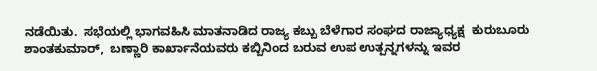ನಡೆಯಿತು.  ಸಭೆಯಲ್ಲಿ ಭಾಗವಹಿಸಿ ಮಾತನಾಡಿದ ರಾಜ್ಯ ಕಬ್ಬು ಬೆಳೆಗಾರ ಸಂಘದ ರಾಜ್ಯಾಧ್ಯಕ್ಷ  ಕುರುಬೂರು ಶಾಂತಕುಮಾರ್,  ಬಣ್ಣಾರಿ ಕಾರ್ಖಾನೆಯವರು ಕಬ್ಬಿನಿಂದ ಬರುವ ಉಪ ಉತ್ಪನ್ನಗಳನ್ನು ಇವರ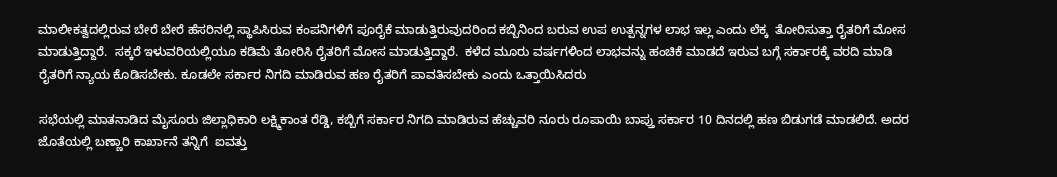ಮಾಲೀಕತ್ವದಲ್ಲಿರುವ ಬೇರೆ ಬೇರೆ ಹೆಸರಿನಲ್ಲಿ ಸ್ಥಾಪಿಸಿರುವ ಕಂಪನಿಗಳಿಗೆ ಪೂರೈಕೆ ಮಾಡುತ್ತಿರುವುದರಿಂದ ಕಬ್ಬಿನಿಂದ ಬರುವ ಉಪ ಉತ್ಪನ್ನಗಳ ಲಾಭ ಇಲ್ಲ ಎಂದು ಲೆಕ್ಕ  ತೋರಿಸುತ್ತಾ ರೈತರಿಗೆ ಮೋಸ ಮಾಡುತ್ತಿದ್ದಾರೆ.  ಸಕ್ಕರೆ ಇಳುವರಿಯಲ್ಲಿಯೂ ಕಡಿಮೆ ತೋರಿಸಿ ರೈತರಿಗೆ ಮೋಸ ಮಾಡುತ್ತಿದ್ದಾರೆ.  ಕಳೆದ ಮೂರು ವರ್ಷಗಳಿಂದ ಲಾಭವನ್ನು ಹಂಚಿಕೆ ಮಾಡದೆ ಇರುವ ಬಗ್ಗೆ ಸರ್ಕಾರಕ್ಕೆ ವರದಿ ಮಾಡಿ ರೈತರಿಗೆ ನ್ಯಾಯ ಕೊಡಿಸಬೇಕು. ಕೂಡಲೇ ಸರ್ಕಾರ ನಿಗದಿ ಮಾಡಿರುವ ಹಣ ರೈತರಿಗೆ ಪಾವತಿಸಬೇಕು ಎಂದು ಒತ್ತಾಯಿಸಿದರು

ಸಭೆಯಲ್ಲಿ ಮಾತನಾಡಿದ ಮೈಸೂರು ಜಿಲ್ಲಾಧಿಕಾರಿ ಲಕ್ಷ್ಮಿಕಾಂತ ರೆಡ್ಡಿ, ಕಬ್ಬಿಗೆ ಸರ್ಕಾರ ನಿಗದಿ ಮಾಡಿರುವ ಹೆಚ್ಚುವರಿ ನೂರು ರೂಪಾಯಿ ಬಾಪ್ತು ಸರ್ಕಾರ 10 ದಿನದಲ್ಲಿ ಹಣ ಬಿಡುಗಡೆ ಮಾಡಲಿದೆ. ಅದರ ಜೊತೆಯಲ್ಲಿ ಬಣ್ಣಾರಿ ಕಾರ್ಖಾನೆ ತನ್ನಿಗೆ  ಐವತ್ತು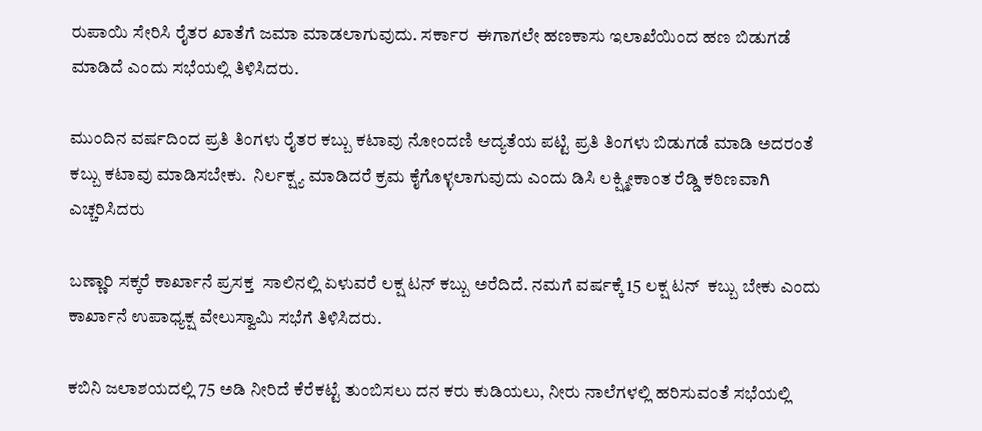ರುಪಾಯಿ ಸೇರಿಸಿ ರೈತರ ಖಾತೆಗೆ ಜಮಾ ಮಾಡಲಾಗುವುದು. ಸರ್ಕಾರ  ಈಗಾಗಲೇ ಹಣಕಾಸು ಇಲಾಖೆಯಿಂದ ಹಣ ಬಿಡುಗಡೆ ಮಾಡಿದೆ ಎಂದು ಸಭೆಯಲ್ಲಿ ತಿಳಿಸಿದರು.

ಮುಂದಿನ ವರ್ಷದಿಂದ ಪ್ರತಿ ತಿಂಗಳು ರೈತರ ಕಬ್ಬು ಕಟಾವು ನೋಂದಣಿ ಆದ್ಯತೆಯ ಪಟ್ಟಿ ಪ್ರತಿ ತಿಂಗಳು ಬಿಡುಗಡೆ ಮಾಡಿ ಅದರಂತೆ ಕಬ್ಬು ಕಟಾವು ಮಾಡಿಸಬೇಕು.  ನಿರ್ಲಕ್ಷ್ಯ ಮಾಡಿದರೆ ಕ್ರಮ ಕೈಗೊಳ್ಳಲಾಗುವುದು ಎಂದು ಡಿಸಿ ಲಕ್ಷ್ಮೀಕಾಂತ ರೆಡ್ಡಿ ಕಠಿಣವಾಗಿ ಎಚ್ಚರಿಸಿದರು

ಬಣ್ಣಾರಿ ಸಕ್ಕರೆ ಕಾರ್ಖಾನೆ ಪ್ರಸಕ್ತ  ಸಾಲಿನಲ್ಲಿ ಏಳುವರೆ ಲಕ್ಷ ಟನ್ ಕಬ್ಬು ಅರೆದಿದೆ. ನಮಗೆ ವರ್ಷಕ್ಕೆ 15 ಲಕ್ಷ ಟನ್  ಕಬ್ಬು ಬೇಕು ಎಂದು ಕಾರ್ಖಾನೆ ಉಪಾಧ್ಯಕ್ಷ ವೇಲುಸ್ವಾಮಿ ಸಭೆಗೆ ತಿಳಿಸಿದರು.

ಕಬಿನಿ ಜಲಾಶಯದಲ್ಲಿ 75 ಅಡಿ ನೀರಿದೆ ಕೆರೆಕಟ್ಟೆ ತುಂಬಿಸಲು ದನ ಕರು ಕುಡಿಯಲು, ನೀರು ನಾಲೆಗಳಲ್ಲಿ ಹರಿಸುವಂತೆ ಸಭೆಯಲ್ಲಿ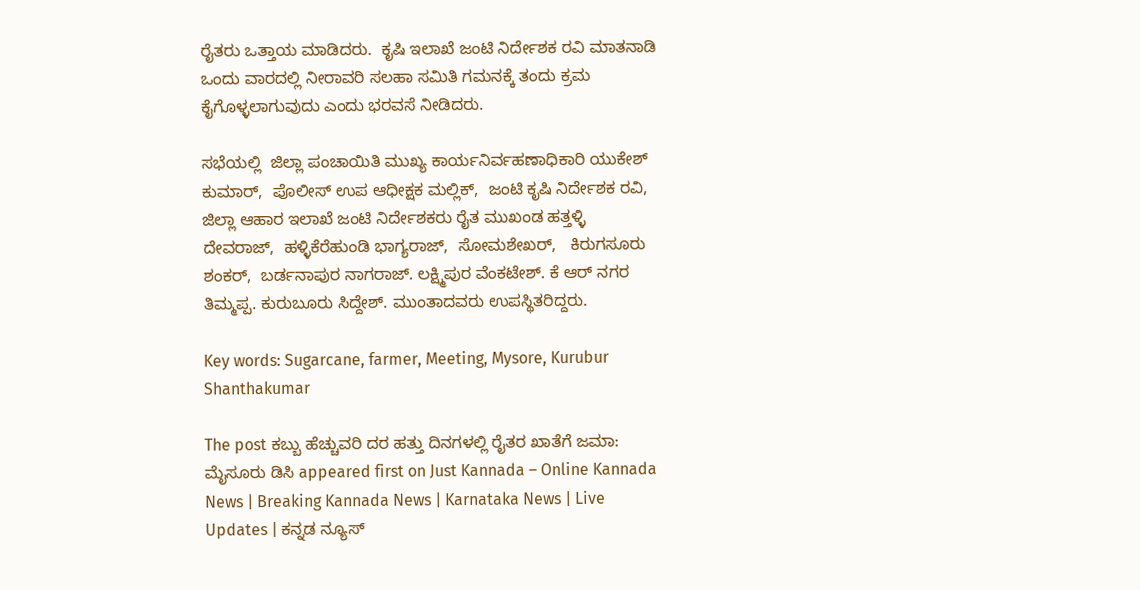ರೈತರು ಒತ್ತಾಯ ಮಾಡಿದರು.  ಕೃಷಿ ಇಲಾಖೆ ಜಂಟಿ ನಿರ್ದೇಶಕ ರವಿ ಮಾತನಾಡಿ ಒಂದು ವಾರದಲ್ಲಿ ನೀರಾವರಿ ಸಲಹಾ ಸಮಿತಿ ಗಮನಕ್ಕೆ ತಂದು ಕ್ರಮ ಕೈಗೊಳ್ಳಲಾಗುವುದು ಎಂದು ಭರವಸೆ ನೀಡಿದರು.

ಸಭೆಯಲ್ಲಿ  ಜಿಲ್ಲಾ ಪಂಚಾಯಿತಿ ಮುಖ್ಯ ಕಾರ್ಯನಿರ್ವಹಣಾಧಿಕಾರಿ ಯುಕೇಶ್ ಕುಮಾರ್,  ಪೊಲೀಸ್ ಉಪ ಆಧೀಕ್ಷಕ ಮಲ್ಲಿಕ್,  ಜಂಟಿ ಕೃಷಿ ನಿರ್ದೇಶಕ ರವಿ, ಜಿಲ್ಲಾ ಆಹಾರ ಇಲಾಖೆ ಜಂಟಿ ನಿರ್ದೇಶಕರು ರೈತ ಮುಖಂಡ ಹತ್ತಳ್ಳಿ ದೇವರಾಜ್,  ಹಳ್ಳಿಕೆರೆಹುಂಡಿ ಭಾಗ್ಯರಾಜ್,  ಸೋಮಶೇಖರ್,   ಕಿರುಗಸೂರು ಶಂಕರ್,  ಬರ್ಡನಾಪುರ ನಾಗರಾಜ್. ಲಕ್ಷ್ಮಿಪುರ ವೆಂಕಟೇಶ್. ಕೆ ಆರ್ ನಗರ ತಿಮ್ಮಪ್ಪ. ಕುರುಬೂರು ಸಿದ್ದೇಶ್. ಮುಂತಾದವರು ಉಪಸ್ಥಿತರಿದ್ದರು.

Key words: Sugarcane, farmer, Meeting, Mysore, Kurubur Shanthakumar

The post ಕಬ್ಬು ಹೆಚ್ಚುವರಿ ದರ ಹತ್ತು ದಿನಗಳಲ್ಲಿ ರೈತರ ಖಾತೆಗೆ ಜಮಾ: ಮೈಸೂರು ಡಿಸಿ appeared first on Just Kannada – Online Kannada News | Breaking Kannada News | Karnataka News | Live Updates | ಕನ್ನಡ ನ್ಯೂಸ್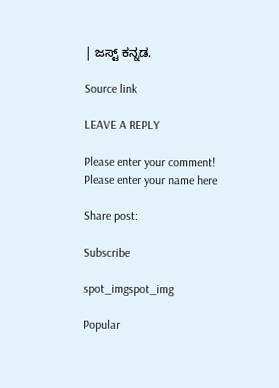| ಜಸ್ಟ್ ಕನ್ನಡ.

Source link

LEAVE A REPLY

Please enter your comment!
Please enter your name here

Share post:

Subscribe

spot_imgspot_img

Popular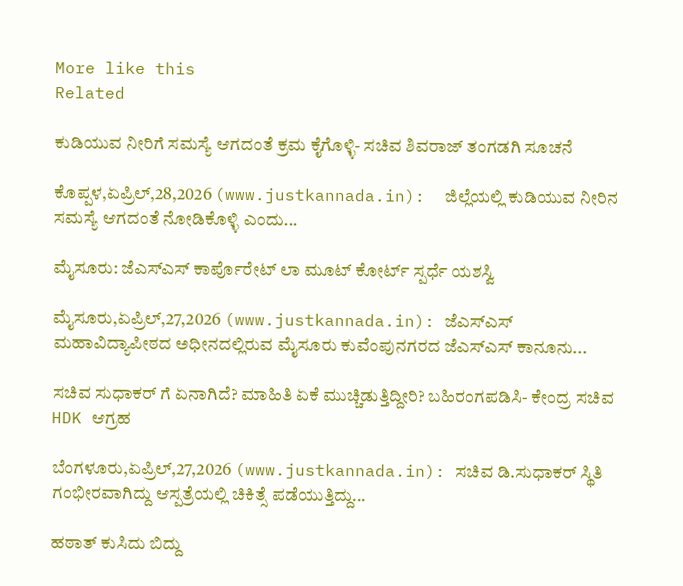More like this
Related

ಕುಡಿಯುವ ನೀರಿಗೆ ಸಮಸ್ಯೆ ಆಗದಂತೆ ಕ್ರಮ ಕೈಗೊಳ್ಳಿ- ಸಚಿವ ಶಿವರಾಜ್ ತಂಗಡಗಿ ಸೂಚನೆ

ಕೊಪ್ಪಳ,ಏಪ್ರಿಲ್,28,2026 (www.justkannada.in):  ಜಿಲ್ಲೆಯಲ್ಲಿ ಕುಡಿಯುವ ನೀರಿನ ಸಮಸ್ಯೆ ಆಗದಂತೆ ನೋಡಿಕೊಳ್ಳಿ ಎಂದು...

ಮೈಸೂರು: ಜೆಎಸ್ಎಸ್ ಕಾರ್ಪೊರೇಟ್ ಲಾ ಮೂಟ್ ಕೋರ್ಟ್ ಸ್ಪರ್ಧೆ ಯಶಸ್ವಿ

ಮೈಸೂರು,ಏಪ್ರಿಲ್,27,2026 (www.justkannada.in): ಜೆಎಸ್ಎಸ್ ಮಹಾವಿದ್ಯಾಪೀಠದ ಅಧೀನದಲ್ಲಿರುವ ಮೈಸೂರು ಕುವೆಂಪುನಗರದ ಜೆಎಸ್ಎಸ್ ಕಾನೂನು...

ಸಚಿವ ಸುಧಾಕರ್ ಗೆ ಏನಾಗಿದೆ? ಮಾಹಿತಿ ಏಕೆ ಮುಚ್ಚಿಡುತ್ತಿದ್ದೀರಿ? ಬಹಿರಂಗಪಡಿಸಿ- ಕೇಂದ್ರ ಸಚಿವ HDK ಆಗ್ರಹ

ಬೆಂಗಳೂರು,ಏಪ್ರಿಲ್,27,2026 (www.justkannada.in): ಸಚಿವ ಡಿ.ಸುಧಾಕರ್ ಸ್ಥಿತಿ ಗಂಭೀರವಾಗಿದ್ದು ಆಸ್ಪತ್ರೆಯಲ್ಲಿ ಚಿಕಿತ್ಸೆ ಪಡೆಯುತ್ತಿದ್ದು...

ಹಠಾತ್ ಕುಸಿದು ಬಿದ್ದು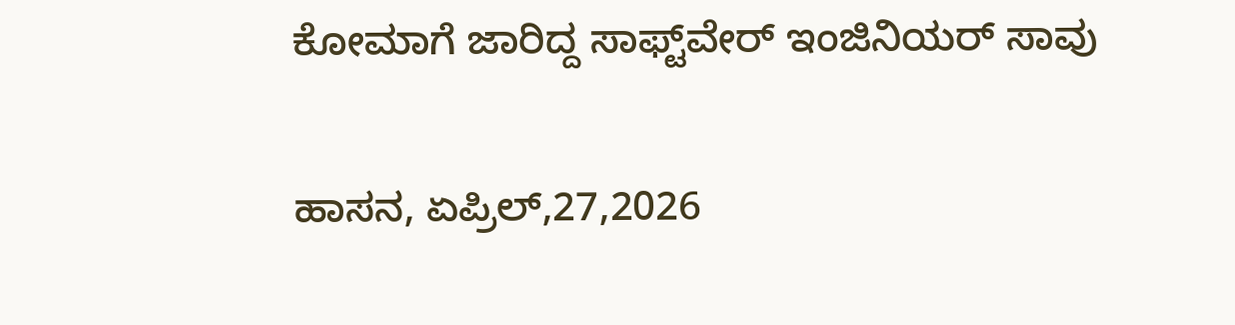ಕೋಮಾಗೆ ಜಾರಿದ್ದ ಸಾಫ್ಟ್‌ವೇರ್ ಇಂಜಿನಿಯರ್ ಸಾವು

ಹಾಸನ, ಏಪ್ರಿಲ್,27,2026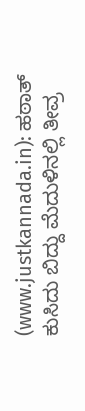(www.justkannada.in): ಹಠಾತ್ ಕುಸಿದು ಬಿದ್ದು ಮೆದುಳಿನಲ್ಲಿ ತೀವ್ರ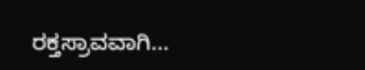ರಕ್ತಸ್ರಾವವಾಗಿ...